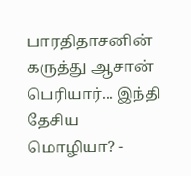பாரதிதாசனின் கருத்து ஆசான் பெரியார்... இந்தி தேசிய மொழியா? -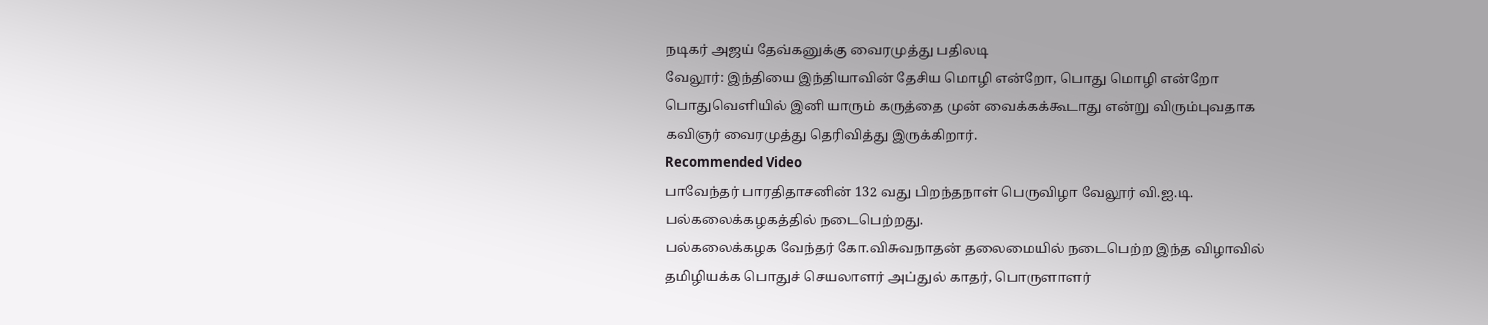நடிகர் அஜய் தேவ்கனுக்கு வைரமுத்து பதிலடி
வேலூர்: இந்தியை இந்தியாவின் தேசிய மொழி என்றோ, பொது மொழி என்றோ பொதுவெளியில் இனி யாரும் கருத்தை முன் வைக்கக்கூடாது என்று விரும்புவதாக கவிஞர் வைரமுத்து தெரிவித்து இருக்கிறார்.
Recommended Video
பாவேந்தர் பாரதிதாசனின் 132 வது பிறந்தநாள் பெருவிழா வேலூர் வி.ஐ.டி. பல்கலைக்கழகத்தில் நடைபெற்றது.
பல்கலைக்கழக வேந்தர் கோ.விசுவநாதன் தலைமையில் நடைபெற்ற இந்த விழாவில் தமிழியக்க பொதுச் செயலாளர் அப்துல் காதர், பொருளாளர்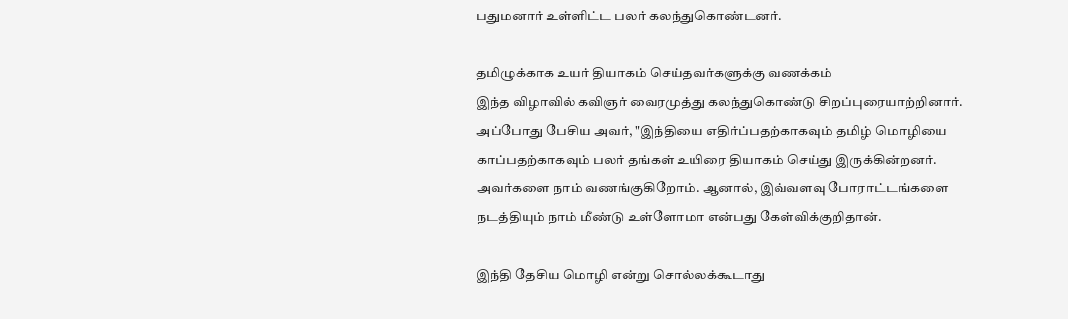பதுமனார் உள்ளிட்ட பலர் கலந்துகொண்டனர்.

தமிழுக்காக உயர் தியாகம் செய்தவர்களுக்கு வணக்கம்
இந்த விழாவில் கவிஞர் வைரமுத்து கலந்துகொண்டு சிறப்புரையாற்றினார். அப்போது பேசிய அவர், "இந்தியை எதிர்ப்பதற்காகவும் தமிழ் மொழியை காப்பதற்காகவும் பலர் தங்கள் உயிரை தியாகம் செய்து இருக்கின்றனர். அவர்களை நாம் வணங்குகிறோம். ஆனால், இவ்வளவு போராட்டங்களை நடத்தியும் நாம் மீண்டு உள்ளோமா என்பது கேள்விக்குறிதான்.

இந்தி தேசிய மொழி என்று சொல்லக்கூடாது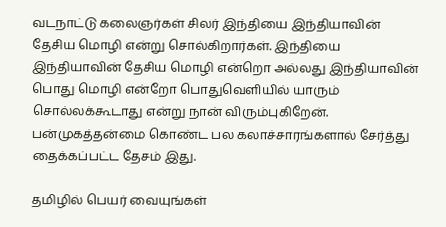வடநாட்டு கலைஞர்கள் சிலர் இந்தியை இந்தியாவின் தேசிய மொழி என்று சொல்கிறார்கள். இந்தியை இந்தியாவின் தேசிய மொழி என்றொ அல்லது இந்தியாவின் பொது மொழி என்றோ பொதுவெளியில் யாரும் சொல்லக்கூடாது என்று நான் விரும்புகிறேன். பன்முகத்தன்மை கொண்ட பல கலாச்சாரங்களால் சேர்த்து தைக்கப்பட்ட தேசம் இது.

தமிழில் பெயர் வையுங்கள்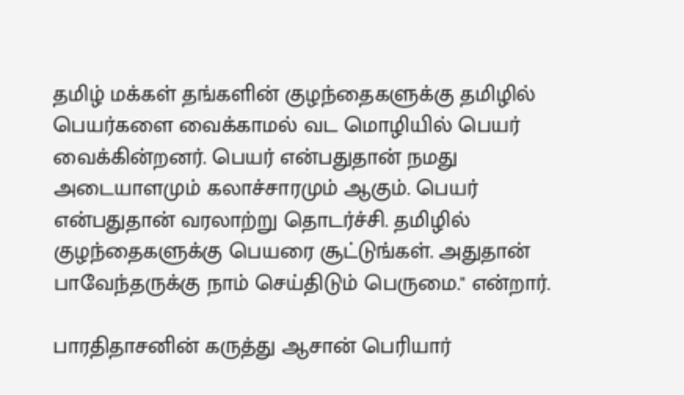தமிழ் மக்கள் தங்களின் குழந்தைகளுக்கு தமிழில் பெயர்களை வைக்காமல் வட மொழியில் பெயர் வைக்கின்றனர். பெயர் என்பதுதான் நமது அடையாளமும் கலாச்சாரமும் ஆகும். பெயர் என்பதுதான் வரலாற்று தொடர்ச்சி. தமிழில் குழந்தைகளுக்கு பெயரை சூட்டுங்கள். அதுதான் பாவேந்தருக்கு நாம் செய்திடும் பெருமை." என்றார்.

பாரதிதாசனின் கருத்து ஆசான் பெரியார்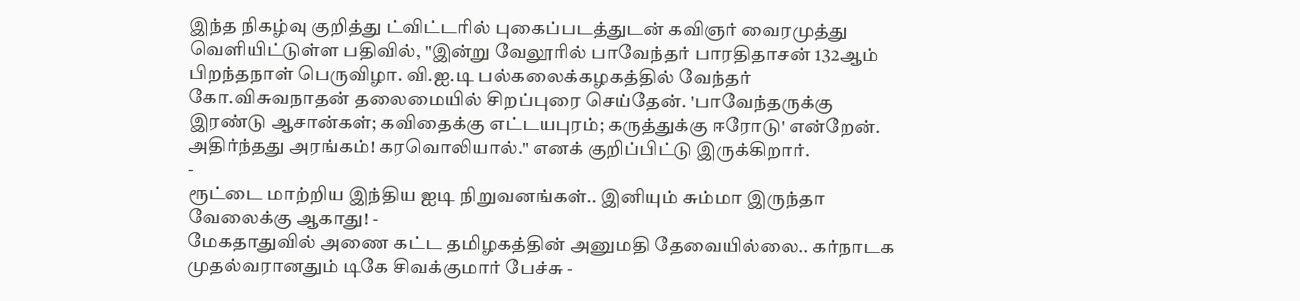இந்த நிகழ்வு குறித்து ட்விட்டரில் புகைப்படத்துடன் கவிஞர் வைரமுத்து வெளியிட்டுள்ள பதிவில், "இன்று வேலூரில் பாவேந்தர் பாரதிதாசன் 132ஆம் பிறந்தநாள் பெருவிழா. வி.ஐ.டி பல்கலைக்கழகத்தில் வேந்தர் கோ.விசுவநாதன் தலைமையில் சிறப்புரை செய்தேன். 'பாவேந்தருக்கு இரண்டு ஆசான்கள்; கவிதைக்கு எட்டயபுரம்; கருத்துக்கு ஈரோடு' என்றேன். அதிர்ந்தது அரங்கம்! கரவொலியால்." எனக் குறிப்பிட்டு இருக்கிறார்.
-
ரூட்டை மாற்றிய இந்திய ஐடி நிறுவனங்கள்.. இனியும் சும்மா இருந்தா வேலைக்கு ஆகாது! -
மேகதாதுவில் அணை கட்ட தமிழகத்தின் அனுமதி தேவையில்லை.. கர்நாடக முதல்வரானதும் டிகே சிவக்குமார் பேச்சு -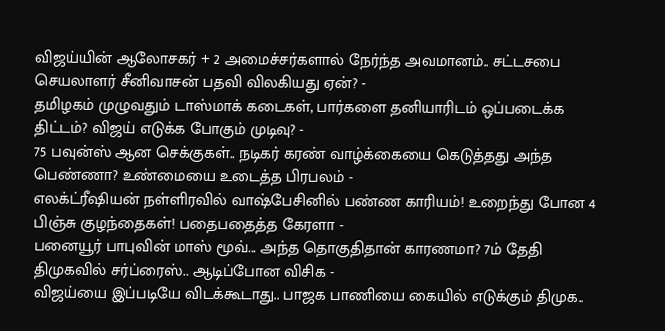விஜய்யின் ஆலோசகர் + 2 அமைச்சர்களால் நேர்ந்த அவமானம்.. சட்டசபை செயலாளர் சீனிவாசன் பதவி விலகியது ஏன்? -
தமிழகம் முழுவதும் டாஸ்மாக் கடைகள், பார்களை தனியாரிடம் ஒப்படைக்க திட்டம்? விஜய் எடுக்க போகும் முடிவு? -
75 பவுன்ஸ் ஆன செக்குகள்.. நடிகர் கரண் வாழ்க்கையை கெடுத்தது அந்த பெண்ணா? உண்மையை உடைத்த பிரபலம் -
எலக்ட்ரீஷியன் நள்ளிரவில் வாஷ்பேசினில் பண்ண காரியம்! உறைந்து போன 4 பிஞ்சு குழந்தைகள்! பதைபதைத்த கேரளா -
பனையூர் பாபுவின் மாஸ் மூவ்... அந்த தொகுதிதான் காரணமா? 7ம் தேதி திமுகவில் சர்ப்ரைஸ்.. ஆடிப்போன விசிக -
விஜய்யை இப்படியே விடக்கூடாது.. பாஜக பாணியை கையில் எடுக்கும் திமுக..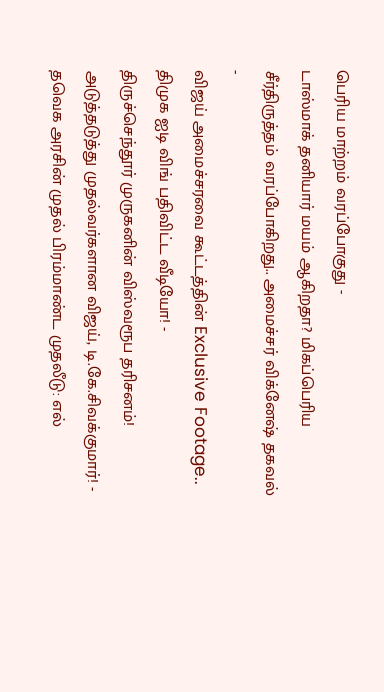பெரிய மாற்றம் வரப்போகுது -
டாஸ்மாக் தனியார் மயம் ஆகிறதா? மிகப்பெரிய சீர்திருத்தம் வரப்போகிறது.. அமைச்சர் விக்னேஷ் தகவல் -
விஜய் அமைச்சரவை கூட்டத்தின் Exclusive Footage.. திமுக ஐடி விங் பதிவிட்ட வீடியோ! -
திருச்செந்தூர் முருகனின் விஸ்வரூப தரிசனம்! அடுத்தடுத்து முதல்வர்களான விஜய், டி.கே.சிவக்குமார்! -
தவெக அரசின் முதல் பிரம்மாண்ட முதலீடு: எல்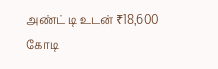அண்ட் டி உடன் ₹18,600 கோடி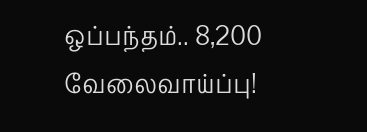ஒப்பந்தம்.. 8,200 வேலைவாய்ப்பு!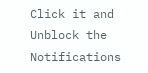Click it and Unblock the Notifications